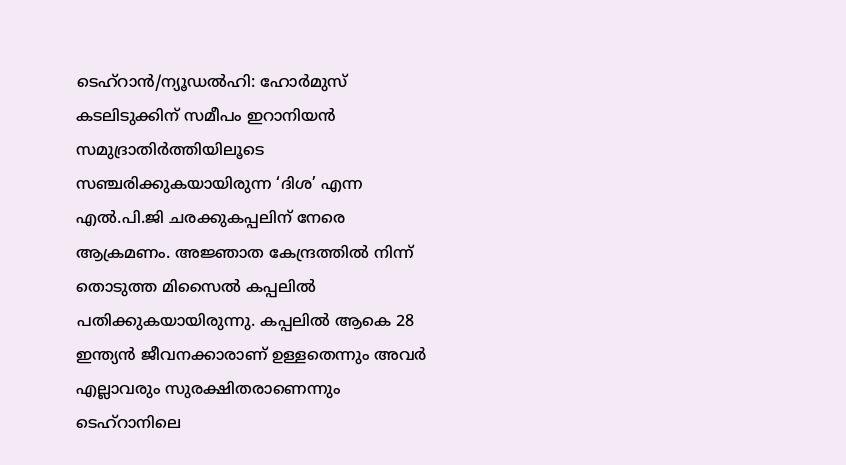ടെഹ്റാൻ/ന്യൂഡൽഹി: ഹോർമുസ് കടലിടുക്കിന് സമീപം ഇറാനിയൻ സമുദ്രാതിർത്തിയിലൂടെ സഞ്ചരിക്കുകയായിരുന്ന ‘ദിശ’ എന്ന എൽ.പി.ജി ചരക്കുകപ്പലിന് നേരെ ആക്രമണം. അജ്ഞാത കേന്ദ്രത്തിൽ നിന്ന് തൊടുത്ത മിസൈൽ കപ്പലിൽ പതിക്കുകയായിരുന്നു. കപ്പലിൽ ആകെ 28 ഇന്ത്യൻ ജീവനക്കാരാണ് ഉള്ളതെന്നും അവർ എല്ലാവരും സുരക്ഷിതരാണെന്നും ടെഹ്റാനിലെ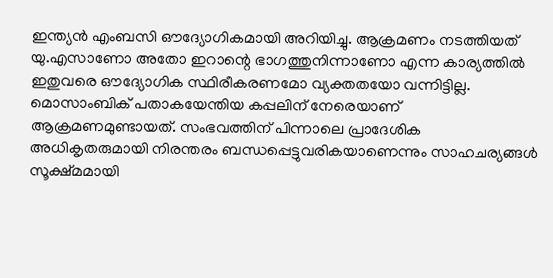ഇന്ത്യൻ എംബസി ഔദ്യോഗികമായി അറിയിച്ചു. ആക്രമണം നടത്തിയത് യു.എസാണോ അതോ ഇറാന്റെ ഭാഗത്തുനിന്നാണോ എന്ന കാര്യത്തിൽ ഇതുവരെ ഔദ്യോഗിക സ്ഥിരീകരണമോ വ്യക്തതയോ വന്നിട്ടില്ല.
മൊസാംബിക് പതാകയേന്തിയ കപ്പലിന് നേരെയാണ് ആക്രമണമുണ്ടായത്. സംഭവത്തിന് പിന്നാലെ പ്രാദേശിക അധികൃതരുമായി നിരന്തരം ബന്ധപ്പെട്ടുവരികയാണെന്നും സാഹചര്യങ്ങൾ സൂക്ഷ്മമായി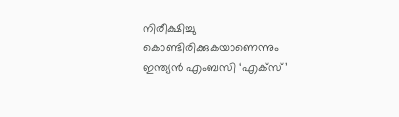നിരീക്ഷിച്ചു കൊണ്ടിരിക്കുകയാണെന്നും ഇന്ത്യൻ എംബസി ‘എക്സ്’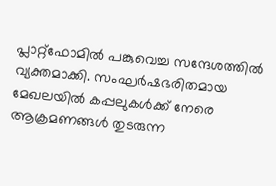പ്ലാറ്റ്ഫോമിൽ പങ്കുവെച്ച സന്ദേശത്തിൽ വ്യക്തമാക്കി. സംഘർഷഭരിതമായ മേഖലയിൽ കപ്പലുകൾക്ക് നേരെ ആക്രമണങ്ങൾ തുടരുന്ന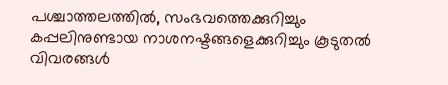പശ്ചാത്തലത്തിൽ, സംഭവത്തെക്കുറിച്ചും കപ്പലിനുണ്ടായ നാശനഷ്ടങ്ങളെക്കുറിച്ചും കൂടുതൽ വിവരങ്ങൾ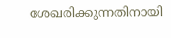ശേഖരിക്കുന്നതിനായി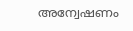അന്വേഷണം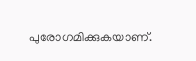പുരോഗമിക്കുകയാണ്.